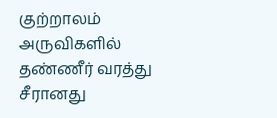குற்றாலம் அருவிகளில் தண்ணீர் வரத்து சீரானது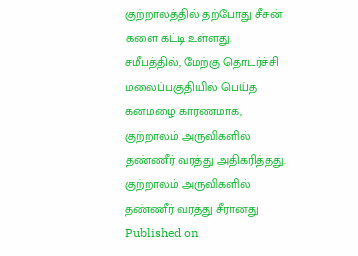குற்றாலத்தில் தற்போது சீசன் களை கட்டி உள்ளது. சமீபத்தில், மேற்கு தொடர்ச்சி மலைப்பகுதியில் பெய்த கனமழை காரணமாக, குற்றாலம் அருவிகளில் தண்ணீர் வரத்து அதிகரித்தது.
குற்றாலம் அருவிகளில் தண்ணீர் வரத்து சீரானது
Published on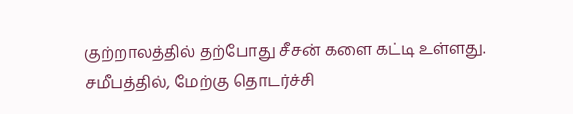குற்றாலத்தில் தற்போது சீசன் களை கட்டி உள்ளது. சமீபத்தில், மேற்கு தொடர்ச்சி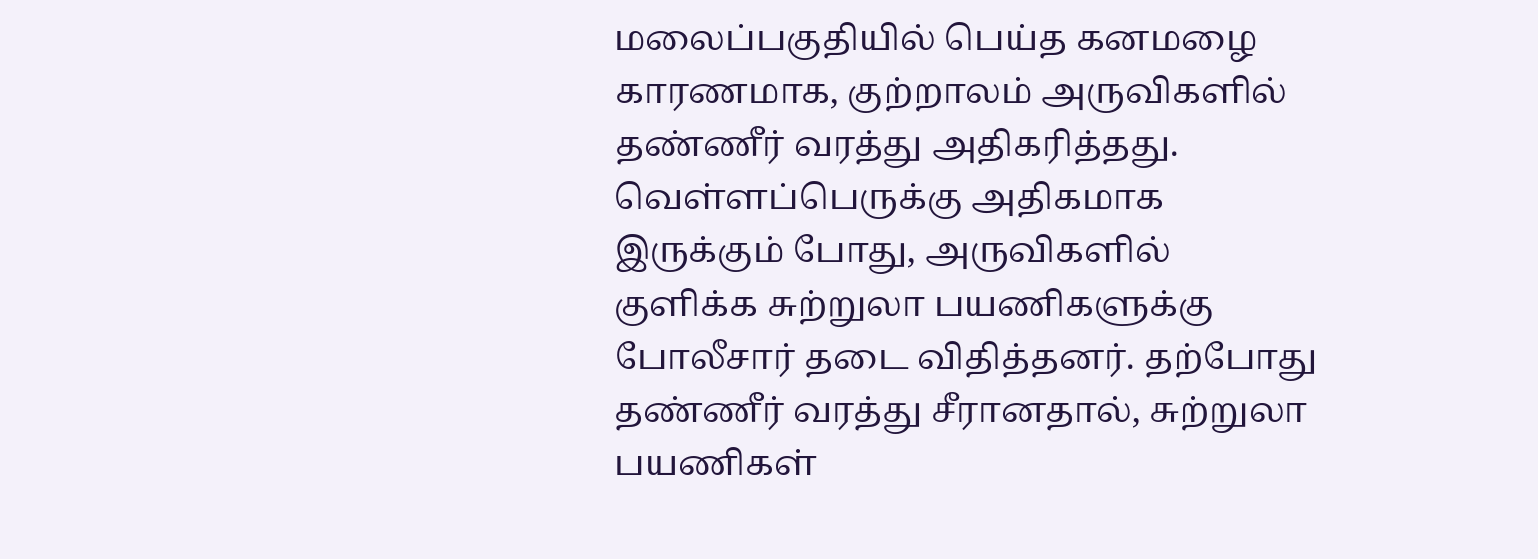மலைப்பகுதியில் பெய்த கனமழை காரணமாக, குற்றாலம் அருவிகளில் தண்ணீர் வரத்து அதிகரித்தது. வெள்ளப்பெருக்கு அதிகமாக இருக்கும் போது, அருவிகளில் குளிக்க சுற்றுலா பயணிகளுக்கு போலீசார் தடை விதித்தனர். தற்போது தண்ணீர் வரத்து சீரானதால், சுற்றுலா பயணிகள்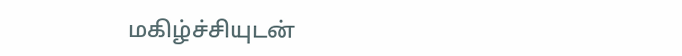மகிழ்ச்சியுடன்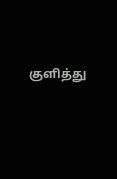குளித்து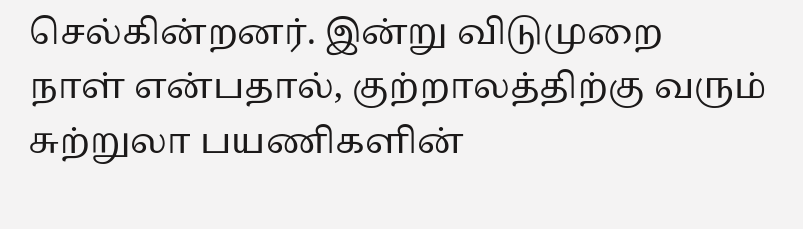செல்கின்றனர். இன்று விடுமுறை நாள் என்பதால், குற்றாலத்திற்கு வரும் சுற்றுலா பயணிகளின்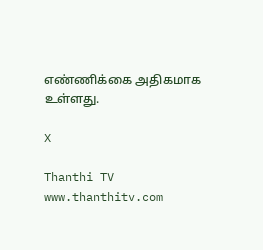எண்ணிக்கை அதிகமாக உள்ளது.

X

Thanthi TV
www.thanthitv.com